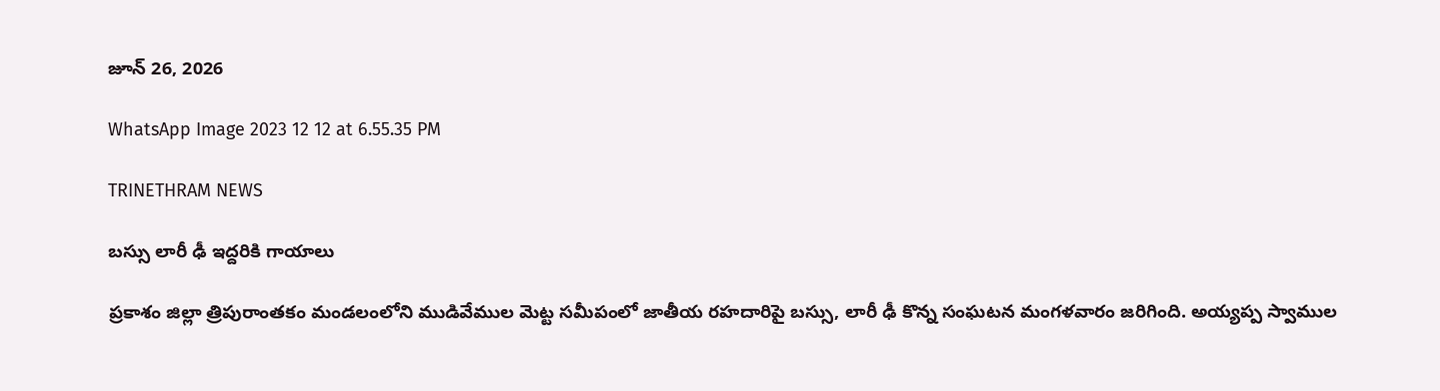జూన్ 26, 2026

WhatsApp Image 2023 12 12 at 6.55.35 PM

TRINETHRAM NEWS

బస్సు లారీ ఢీ ఇద్దరికి గాయాలు

ప్రకాశం జిల్లా త్రిపురాంతకం మండలంలోని ముడివేముల మెట్ట సమీపంలో జాతీయ రహదారిపై బస్సు, లారీ ఢీ కొన్న సంఘటన మంగళవారం జరిగింది. అయ్యప్ప స్వాముల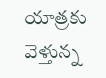యాత్రకు వెళ్తున్న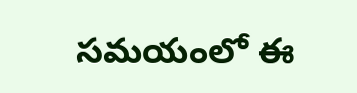సమయంలో ఈ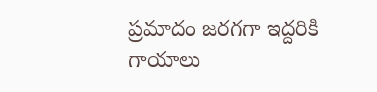ప్రమాదం జరగగా ఇద్దరికి గాయాలు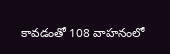కావడంతో 108 వాహనంలో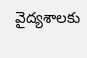వైద్యశాలకు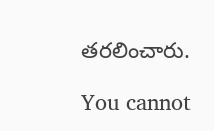తరలించారు.

You cannot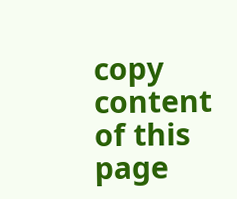copy content of this page